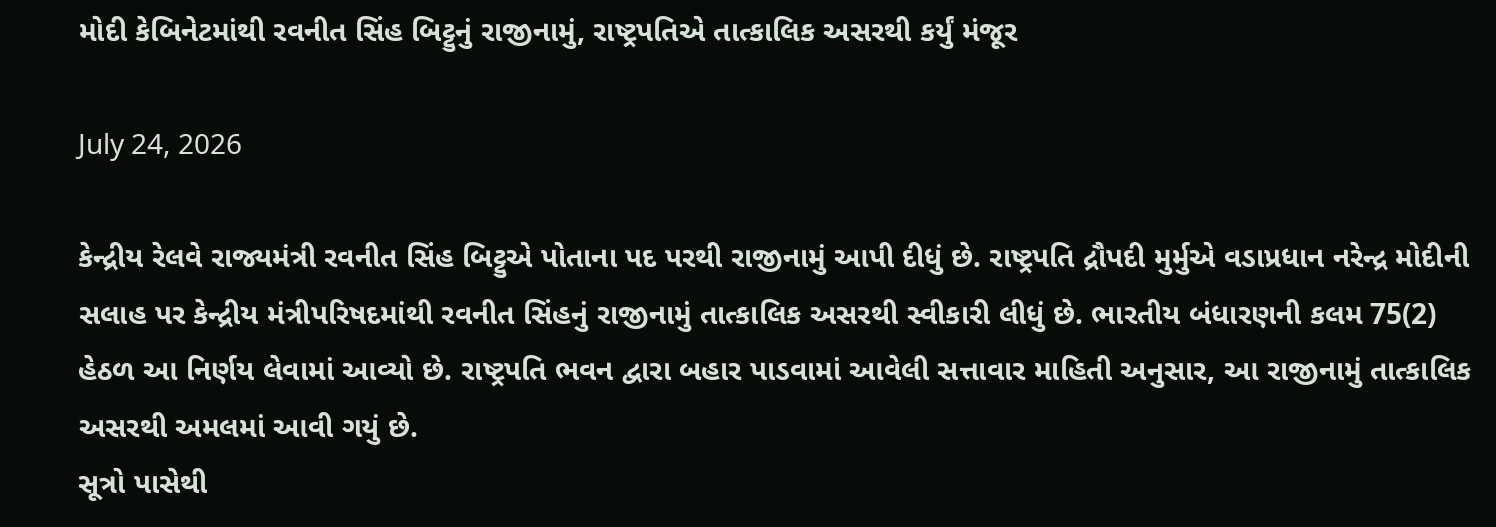મોદી કેબિનેટમાંથી રવનીત સિંહ બિટ્ટુનું રાજીનામું, રાષ્ટ્રપતિએ તાત્કાલિક અસરથી કર્યું મંજૂર

July 24, 2026

કેન્દ્રીય રેલવે રાજ્યમંત્રી રવનીત સિંહ બિટ્ટુએ પોતાના પદ પરથી રાજીનામું આપી દીધું છે. રાષ્ટ્રપતિ દ્રૌપદી મુર્મુએ વડાપ્રધાન નરેન્દ્ર મોદીની સલાહ પર કેન્દ્રીય મંત્રીપરિષદમાંથી રવનીત સિંહનું રાજીનામું તાત્કાલિક અસરથી સ્વીકારી લીધું છે. ભારતીય બંધારણની કલમ 75(2) હેઠળ આ નિર્ણય લેવામાં આવ્યો છે. રાષ્ટ્રપતિ ભવન દ્વારા બહાર પાડવામાં આવેલી સત્તાવાર માહિતી અનુસાર, આ રાજીનામું તાત્કાલિક અસરથી અમલમાં આવી ગયું છે.
સૂત્રો પાસેથી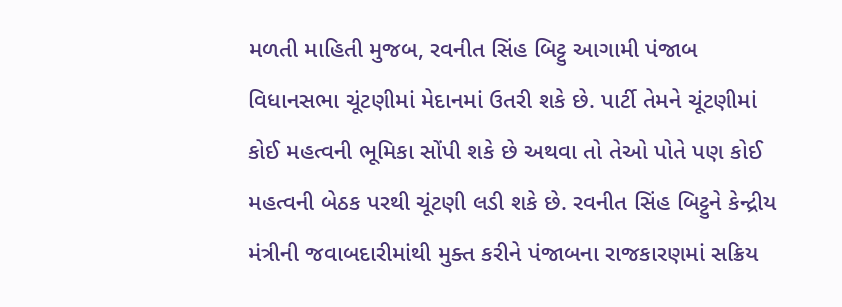મળતી માહિતી મુજબ, રવનીત સિંહ બિટ્ટુ આગામી પંજાબ વિધાનસભા ચૂંટણીમાં મેદાનમાં ઉતરી શકે છે. પાર્ટી તેમને ચૂંટણીમાં કોઈ મહત્વની ભૂમિકા સોંપી શકે છે અથવા તો તેઓ પોતે પણ કોઈ મહત્વની બેઠક પરથી ચૂંટણી લડી શકે છે. રવનીત સિંહ બિટ્ટુને કેન્દ્રીય મંત્રીની જવાબદારીમાંથી મુક્ત કરીને પંજાબના રાજકારણમાં સક્રિય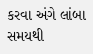કરવા અંગે લાંબા સમયથી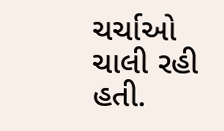ચર્ચાઓ ચાલી રહી હતી.